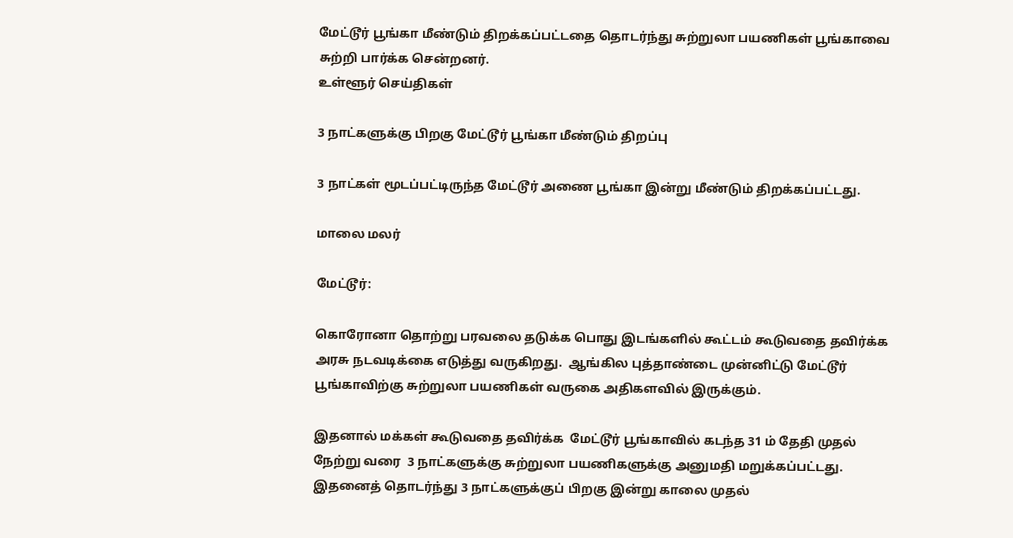மேட்டூர் பூங்கா மீண்டும் திறக்கப்பட்டதை தொடர்ந்து சுற்றுலா பயணிகள் பூங்காவை சுற்றி பார்க்க சென்றனர்.
உள்ளூர் செய்திகள்

3 நாட்களுக்கு பிறகு மேட்டூர் பூங்கா மீண்டும் திறப்பு

3 நாட்கள் மூடப்பட்டிருந்த மேட்டூர் அணை பூங்கா இன்று மீண்டும் திறக்கப்பட்டது.

மாலை மலர்

மேட்டூர்:

கொரோனா தொற்று பரவலை தடுக்க பொது இடங்களில் கூட்டம் கூடுவதை தவிர்க்க அரசு நடவடிக்கை எடுத்து வருகிறது.  ஆங்கில புத்தாண்டை முன்னிட்டு மேட்டூர் பூங்காவிற்கு சுற்றுலா பயணிகள் வருகை அதிகளவில் இருக்கும்.

இதனால் மக்கள் கூடுவதை தவிர்க்க  மேட்டூர் பூங்காவில் கடந்த 31 ம் தேதி முதல் நேற்று வரை  3 நாட்களுக்கு சுற்றுலா பயணிகளுக்கு அனுமதி மறுக்கப்பட்டது. இதனைத் தொடர்ந்து 3 நாட்களுக்குப் பிறகு இன்று காலை முதல்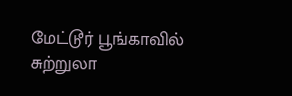மேட்டூர் பூங்காவில் சுற்றுலா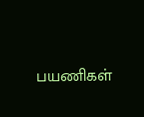பயணிகள்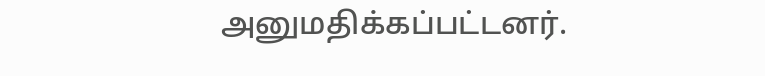அனுமதிக்கப்பட்டனர்.